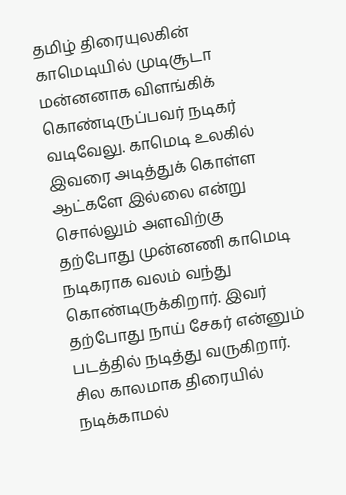தமிழ் திரையுலகின் காமெடியில் முடிசூடா மன்னனாக விளங்கிக் கொண்டிருப்பவர் நடிகர் வடிவேலு. காமெடி உலகில் இவரை அடித்துக் கொள்ள ஆட்களே இல்லை என்று சொல்லும் அளவிற்கு தற்போது முன்னணி காமெடி நடிகராக வலம் வந்து கொண்டிருக்கிறார். இவர் தற்போது நாய் சேகர் என்னும் படத்தில் நடித்து வருகிறார். சில காலமாக திரையில் நடிக்காமல்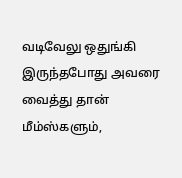வடிவேலு ஒதுங்கி இருந்தபோது அவரை வைத்து தான் மீம்ஸ்களும்,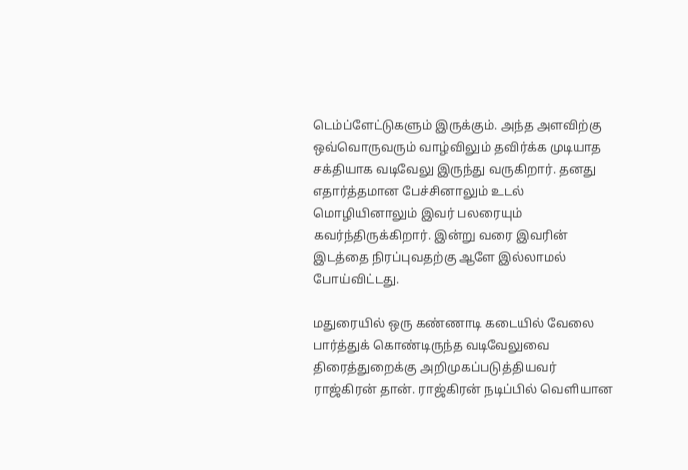டெம்ப்ளேட்டுகளும் இருக்கும். அந்த அளவிற்கு ஒவ்வொருவரும் வாழ்விலும் தவிர்க்க முடியாத சக்தியாக வடிவேலு இருந்து வருகிறார். தனது எதார்த்தமான பேச்சினாலும் உடல் மொழியினாலும் இவர் பலரையும் கவர்ந்திருக்கிறார். இன்று வரை இவரின் இடத்தை நிரப்புவதற்கு ஆளே இல்லாமல் போய்விட்டது.

மதுரையில் ஒரு கண்ணாடி கடையில் வேலை பார்த்துக் கொண்டிருந்த வடிவேலுவை திரைத்துறைக்கு அறிமுகப்படுத்தியவர் ராஜ்கிரன் தான். ராஜ்கிரன் நடிப்பில் வெளியான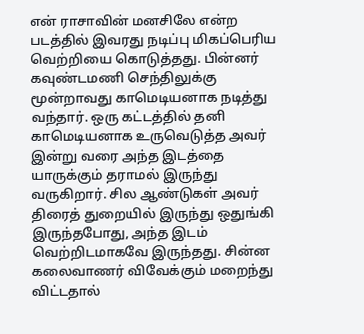என் ராசாவின் மனசிலே என்ற படத்தில் இவரது நடிப்பு மிகப்பெரிய வெற்றியை கொடுத்தது. பின்னர் கவுண்டமணி செந்திலுக்கு மூன்றாவது காமெடியனாக நடித்து வந்தார். ஒரு கட்டத்தில் தனி காமெடியனாக உருவெடுத்த அவர் இன்று வரை அந்த இடத்தை யாருக்கும் தராமல் இருந்து வருகிறார். சில ஆண்டுகள் அவர் திரைத் துறையில் இருந்து ஒதுங்கி இருந்தபோது, அந்த இடம் வெற்றிடமாகவே இருந்தது. சின்ன கலைவாணர் விவேக்கும் மறைந்து விட்டதால்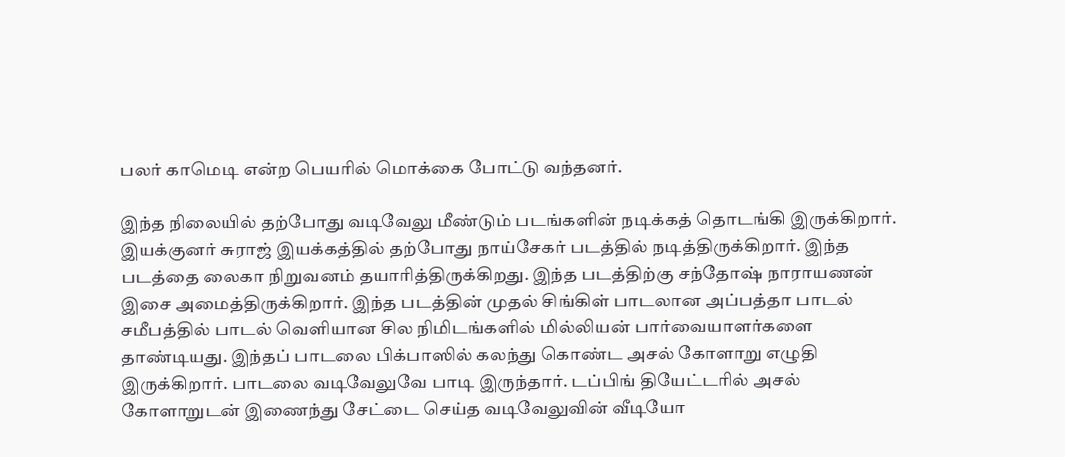பலர் காமெடி என்ற பெயரில் மொக்கை போட்டு வந்தனர்.

இந்த நிலையில் தற்போது வடிவேலு மீண்டும் படங்களின் நடிக்கத் தொடங்கி இருக்கிறார். இயக்குனர் சுராஜ் இயக்கத்தில் தற்போது நாய்சேகர் படத்தில் நடித்திருக்கிறார். இந்த படத்தை லைகா நிறுவனம் தயாரித்திருக்கிறது. இந்த படத்திற்கு சந்தோஷ் நாராயணன் இசை அமைத்திருக்கிறார். இந்த படத்தின் முதல் சிங்கிள் பாடலான அப்பத்தா பாடல் சமீபத்தில் பாடல் வெளியான சில நிமிடங்களில் மில்லியன் பார்வையாளர்களை தாண்டியது. இந்தப் பாடலை பிக்பாஸில் கலந்து கொண்ட அசல் கோளாறு எழுதி இருக்கிறார். பாடலை வடிவேலுவே பாடி இருந்தார். டப்பிங் தியேட்டரில் அசல் கோளாறுடன் இணைந்து சேட்டை செய்த வடிவேலுவின் வீடியோ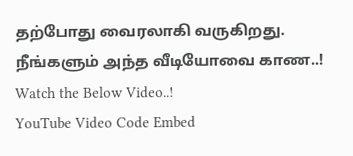தற்போது வைரலாகி வருகிறது. நீங்களும் அந்த வீடியோவை காண..! Watch the Below Video..!
YouTube Video Code Embed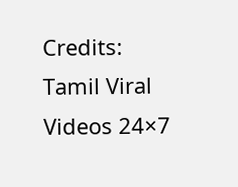Credits: Tamil Viral Videos 24×7